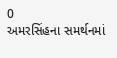0
અમરસિંહના સમર્થનમાં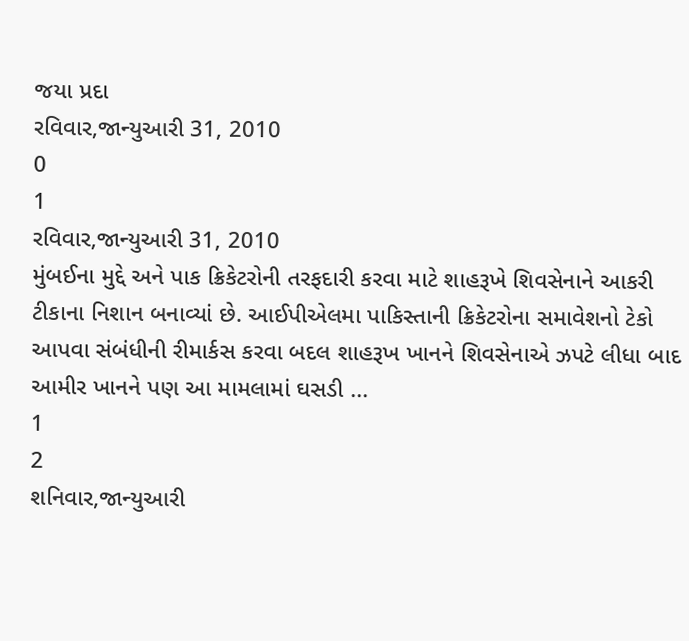જયા પ્રદા
રવિવાર,જાન્યુઆરી 31, 2010
0
1
રવિવાર,જાન્યુઆરી 31, 2010
મુંબઈના મુદ્દે અને પાક ક્રિકેટરોની તરફદારી કરવા માટે શાહરૂખે શિવસેનાને આકરી ટીકાના નિશાન બનાવ્યાં છે. આઈપીએલમા પાકિસ્તાની ક્રિકેટરોના સમાવેશનો ટેકો આપવા સંબંધીની રીમાર્કસ કરવા બદલ શાહરૂખ ખાનને શિવસેનાએ ઝપટે લીધા બાદ આમીર ખાનને પણ આ મામલામાં ઘસડી ...
1
2
શનિવાર,જાન્યુઆરી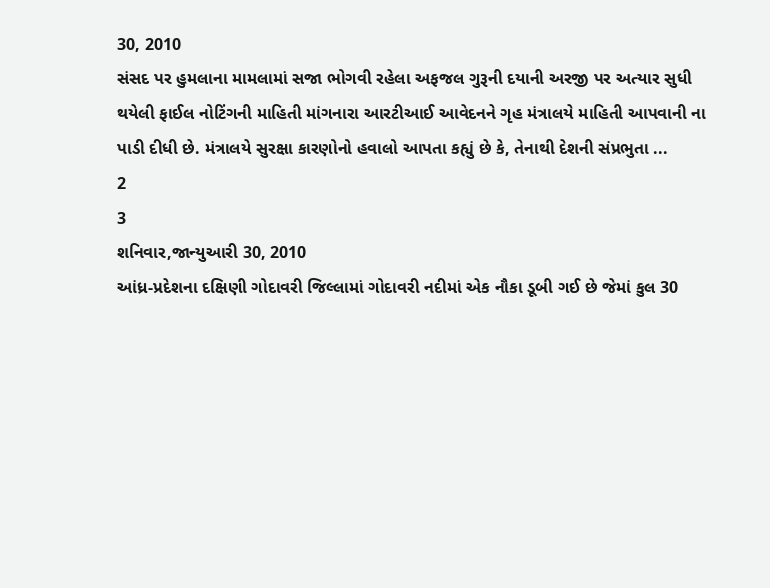30, 2010
સંસદ પર હુમલાના મામલામાં સજા ભોગવી રહેલા અફજલ ગુરૂની દયાની અરજી પર અત્યાર સુધી થયેલી ફાઈલ નોટિંગની માહિતી માંગનારા આરટીઆઈ આવેદનને ગૃહ મંત્રાલયે માહિતી આપવાની ના પાડી દીધી છે. મંત્રાલયે સુરક્ષા કારણોનો હવાલો આપતા કહ્યું છે કે, તેનાથી દેશની સંપ્રભુતા ...
2
3
શનિવાર,જાન્યુઆરી 30, 2010
આંધ્ર-પ્રદેશના દક્ષિણી ગોદાવરી જિલ્લામાં ગોદાવરી નદીમાં એક નૌકા ડૂબી ગઈ છે જેમાં કુલ 30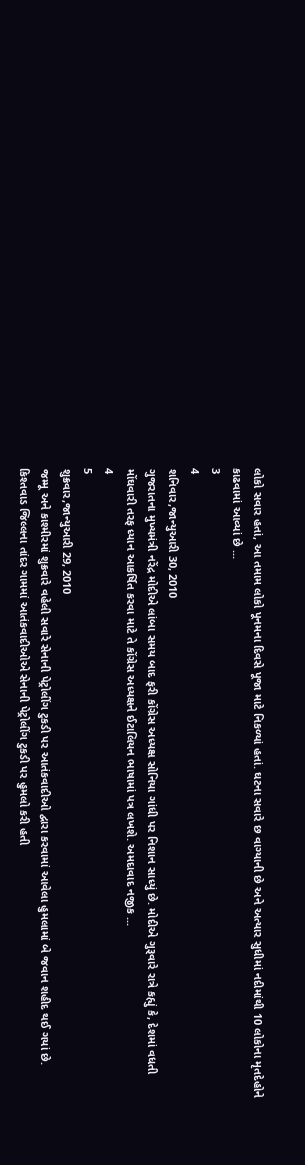લોકો સવાર હતાં, આ તમામ લોકો પૂનમના દિવસે પૂજા માટે નિકળ્યાં હતાં. ઘટના સવારે છ વાગ્યાની છે અને અત્યાર સુધીમાં નદીમાંથી 10 લોકોના મૃતદેહોને કાઢવામાં આવ્યાં છે ...
3
4
શનિવાર,જાન્યુઆરી 30, 2010
ગુજરાતના મુખ્યમંત્રી નરેંદ્ર મોદીએ લાંબા સમય બાદ ફરી કોંગ્રેસ અધ્યક્ષ સોનિયા ગાંધી પર નિશાન સાધ્યું છે. મોદીએ ગુરૂવારે રાત્રે કહ્યું કે, દેશમાં વધતી મોંઘવારી તરફ ધ્યાન આકર્ષિત કરવા માટે તે કોંગ્રેસ અધ્યક્ષને ઈટાલિયન ભાષામાં પત્ર લખશે. અમદાવાદ નજીક ...
4
5
શુક્રવાર,જાન્યુઆરી 29, 2010
જમ્મૂ અને કાશ્મીરમાં શુક્રવારે વહેલી સવારે સેનાની પેટ્રોલીંગ ટુકડી પર આતંકવાદીઓ દ્વારા કરવામાં આવેલા હુમલામાં બે જવાન શહીદ થઈ ગયાં છે. કિશ્તવાડ જિલ્લના તાંદર ગામમાં આતંકવાદીઓએ સેનાની પેટ્રોલીંગ ટુકડી પર હુમલો કરી હતી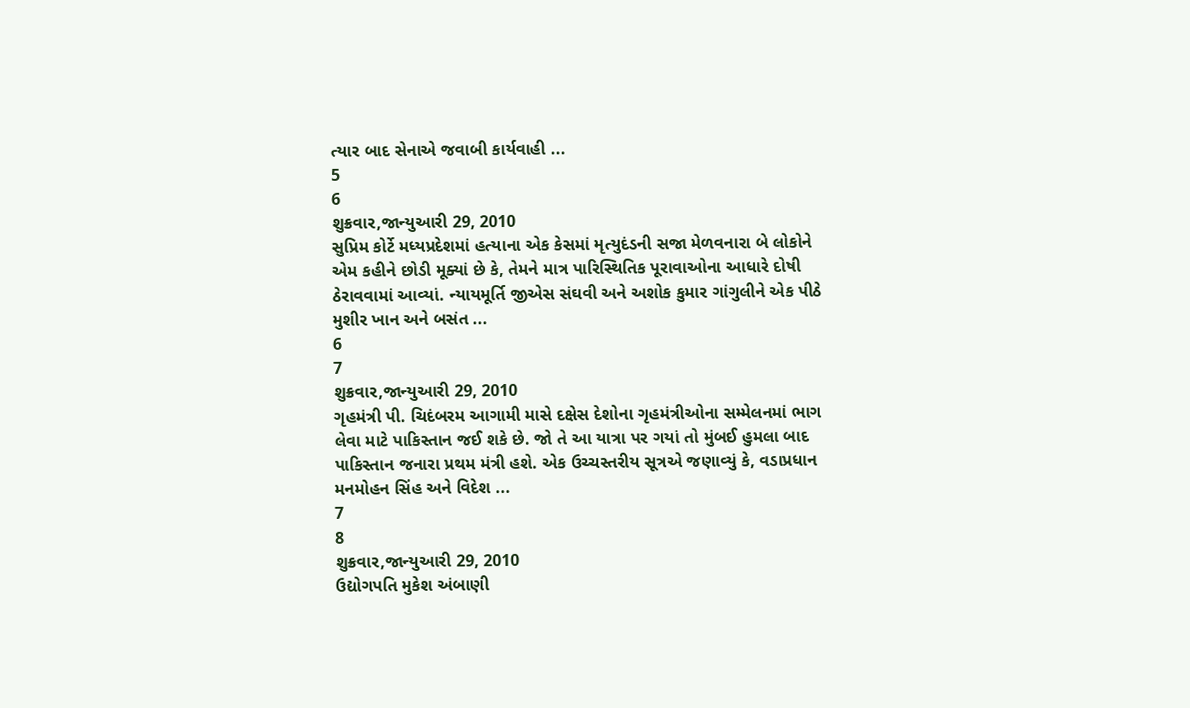ત્યાર બાદ સેનાએ જવાબી કાર્યવાહી ...
5
6
શુક્રવાર,જાન્યુઆરી 29, 2010
સુપ્રિમ કોર્ટે મધ્યપ્રદેશમાં હત્યાના એક કેસમાં મૃત્યુદંડની સજા મેળવનારા બે લોકોને એમ કહીને છોડી મૂક્યાં છે કે, તેમને માત્ર પારિસ્થિતિક પૂરાવાઓના આધારે દોષી ઠેરાવવામાં આવ્યાં. ન્યાયમૂર્તિ જીએસ સંઘવી અને અશોક કુમાર ગાંગુલીને એક પીઠે મુશીર ખાન અને બસંત ...
6
7
શુક્રવાર,જાન્યુઆરી 29, 2010
ગૃહમંત્રી પી. ચિદંબરમ આગામી માસે દક્ષેસ દેશોના ગૃહમંત્રીઓના સમ્મેલનમાં ભાગ લેવા માટે પાકિસ્તાન જઈ શકે છે. જો તે આ યાત્રા પર ગયાં તો મુંબઈ હુમલા બાદ પાકિસ્તાન જનારા પ્રથમ મંત્રી હશે. એક ઉચ્ચસ્તરીય સૂત્રએ જણાવ્યું કે, વડાપ્રધાન મનમોહન સિંહ અને વિદેશ ...
7
8
શુક્રવાર,જાન્યુઆરી 29, 2010
ઉદ્યોગપતિ મુકેશ અંબાણી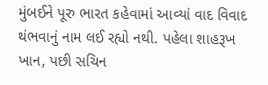મુંબઈને પૂરુ ભારત કહેવામાં આવ્યાં વાદ વિવાદ થંભવાનું નામ લઈ રહ્યો નથી. પહેલા શાહરૂખ ખાન, પછી સચિન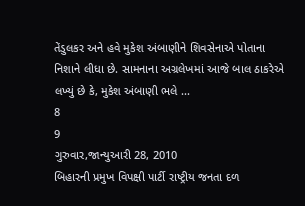તેંડુલકર અને હવે મુકેશ અંબાણીને શિવસેનાએ પોતાના નિશાને લીધા છે. સામનાના અગ્રલેખમાં આજે બાલ ઠાકરેએ લખ્યું છે કે, મુકેશ અંબાણી ભલે ...
8
9
ગુરુવાર,જાન્યુઆરી 28, 2010
બિહારની પ્રમુખ વિપક્ષી પાર્ટી રાષ્ટ્રીય જનતા દળ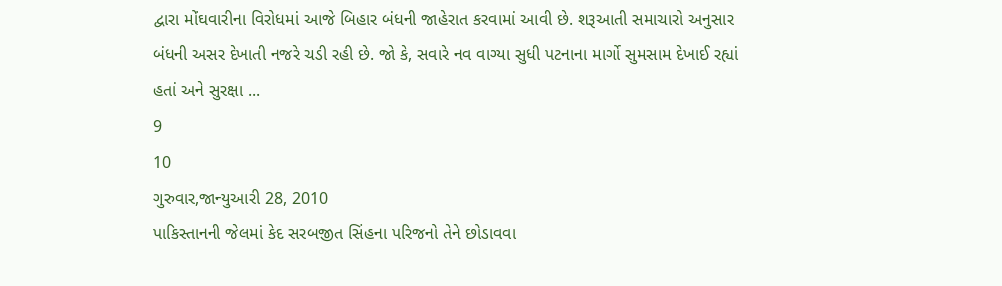દ્વારા મોંઘવારીના વિરોધમાં આજે બિહાર બંધની જાહેરાત કરવામાં આવી છે. શરૂઆતી સમાચારો અનુસાર બંધની અસર દેખાતી નજરે ચડી રહી છે. જો કે, સવારે નવ વાગ્યા સુધી પટનાના માર્ગો સુમસામ દેખાઈ રહ્યાં હતાં અને સુરક્ષા ...
9
10
ગુરુવાર,જાન્યુઆરી 28, 2010
પાકિસ્તાનની જેલમાં કેદ સરબજીત સિંહના પરિજનો તેને છોડાવવા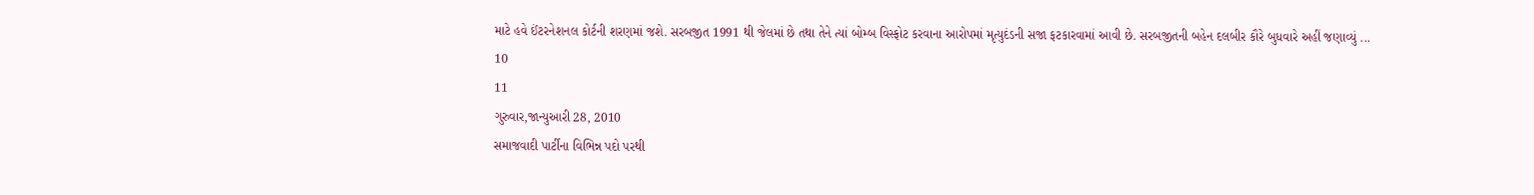માટે હવે ઈંટરનેશનલ કોર્ટની શરણમાં જશે. સરબજીત 1991 થી જેલમાં છે તથા તેને ત્યાં બોમ્બ વિસ્ફોટ કરવાના આરોપમાં મૃત્યુદંડની સજા ફટકારવામાં આવી છે. સરબજીતની બહેન દલબીર કૌરે બુધવારે અહીં જણાવ્યું ...
10
11
ગુરુવાર,જાન્યુઆરી 28, 2010
સમાજવાદી પાર્ટીના વિભિન્ન પદો પરથી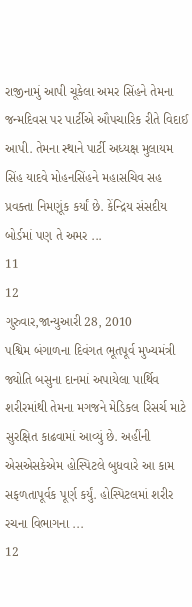રાજીનામું આપી ચૂકેલા અમર સિંહને તેમના જન્મદિવસ પર પાર્ટીએ ઔપચારિક રીતે વિદાઈ આપી. તેમના સ્થાને પાર્ટી અધ્યક્ષ મુલાયમ સિંહ યાદવે મોહનસિંહને મહાસચિવ સહ પ્રવક્તા નિમણૂંક કર્યાં છે. કેંન્દ્રિય સંસદીય બોર્ડમાં પણ તે અમર ...
11
12
ગુરુવાર,જાન્યુઆરી 28, 2010
પશ્વિમ બંગાળના દિવંગત ભૂતપૂર્વ મુખ્યમંત્રી જ્યોતિ બસુના દાનમાં અપાયેલા પાર્થિવ શરીરમાંથી તેમના મગજને મેડિકલ રિસર્ચ માટે સુરક્ષિત કાઢવામાં આવ્યું છે. અહીંની એસએસકેએમ હોસ્પિટલે બુધવારે આ કામ સફળતાપૂર્વક પૂર્ણ કર્યું. હોસ્પિટલમાં શરીર રચના વિભાગના ...
12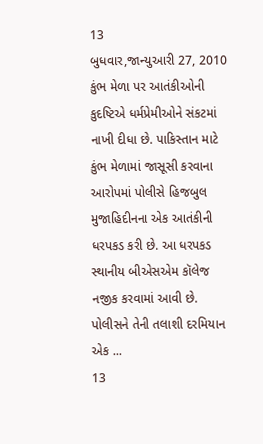13
બુધવાર,જાન્યુઆરી 27, 2010
કુંભ મેળા પર આતંકીઓની કુદષ્ટિએ ધર્મપ્રેમીઓને સંકટમાં નાખી દીધા છે. પાકિસ્તાન માટે કુંભ મેળામાં જાસૂસી કરવાના આરોપમાં પોલીસે હિજબુલ મુજાહિદીનના એક આતંકીની ધરપકડ કરી છે. આ ધરપકડ સ્થાનીય બીએસએમ કૉલેજ નજીક કરવામાં આવી છે. પોલીસને તેની તલાશી દરમિયાન એક ...
13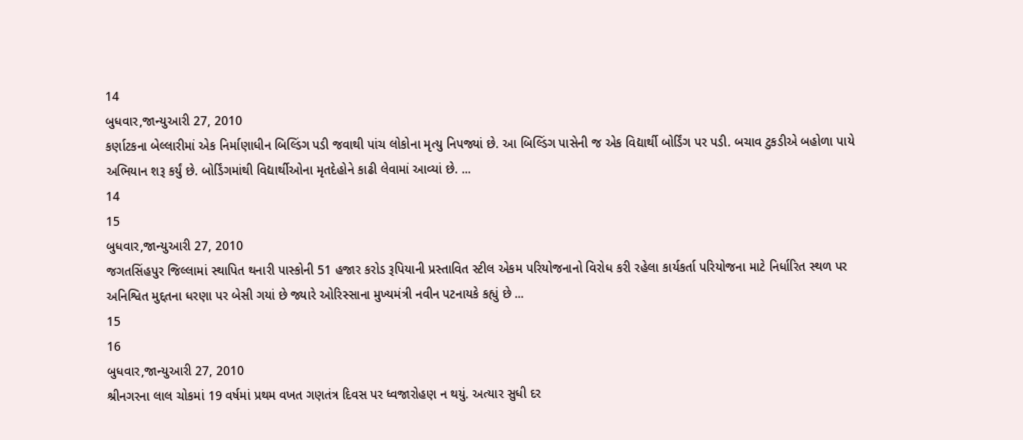14
બુધવાર,જાન્યુઆરી 27, 2010
કર્ણાટકના બેલ્લારીમાં એક નિર્માણાધીન બિલ્ડિંગ પડી જવાથી પાંચ લોકોના મૃત્યુ નિપજ્યાં છે. આ બિલ્ડિંગ પાસેની જ એક વિદ્યાર્થી બોર્ડિંગ પર પડી. બચાવ ટુકડીએ બહોળા પાયે અભિયાન શરૂ કર્યું છે. બોર્ડિંગમાંથી વિદ્યાર્થીઓના મૃતદેહોને કાઢી લેવામાં આવ્યાં છે. ...
14
15
બુધવાર,જાન્યુઆરી 27, 2010
જગતસિંહપુર જિલ્લામાં સ્થાપિત થનારી પાસ્કોની 51 હજાર કરોડ રૂપિયાની પ્રસ્તાવિત સ્ટીલ એકમ પરિયોજનાનો વિરોધ કરી રહેલા કાર્યકર્તા પરિયોજના માટે નિર્ધારિત સ્થળ પર અનિશ્વિત મુદ્દતના ધરણા પર બેસી ગયાં છે જ્યારે ઓરિસ્સાના મુખ્યમંત્રી નવીન પટનાયકે કહ્યું છે ...
15
16
બુધવાર,જાન્યુઆરી 27, 2010
શ્રીનગરના લાલ ચોકમાં 19 વર્ષમાં પ્રથમ વખત ગણતંત્ર દિવસ પર ધ્વજારોહણ ન થયું. અત્યાર સુધી દર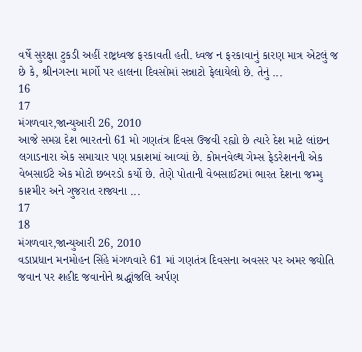વર્ષે સુરક્ષા ટુકડી અહીં રાષ્ટ્રધ્વજ ફરકાવતી હતી. ધ્વજ ન ફરકાવાનું કારણ માત્ર એટલું જ છે કે, શ્રીનગરના માર્ગો પર હાલના દિવસોમાં સન્નાટો ફેલાયેલો છે. તેનું ...
16
17
મંગળવાર,જાન્યુઆરી 26, 2010
આજે સમગ્ર દેશ ભારતનો 61 મો ગણતંત્ર દિવસ ઉજવી રહ્યો છે ત્યારે દેશ માટે લાંછન લગાડનારા એક સમાચાર પણ પ્રકાશમાં આવ્યાં છે. કોમનવેલ્થ ગેમ્સ ફેડરેશનની એક વેબસાઈટે એક મોટો છબરડો કર્યો છે. તેણે પોતાની વેબસાઈટમાં ભારત દેશના જમ્મુ કાશ્મીર અને ગુજરાત રાજ્યના ...
17
18
મંગળવાર,જાન્યુઆરી 26, 2010
વડાપ્રધાન મનમોહન સિંહે મંગળવારે 61 માં ગણતંત્ર દિવસના અવસર પર અમર જ્યોતિ જવાન પર શહીદ જવાનોને શ્રદ્ધાંજલિ અર્પણ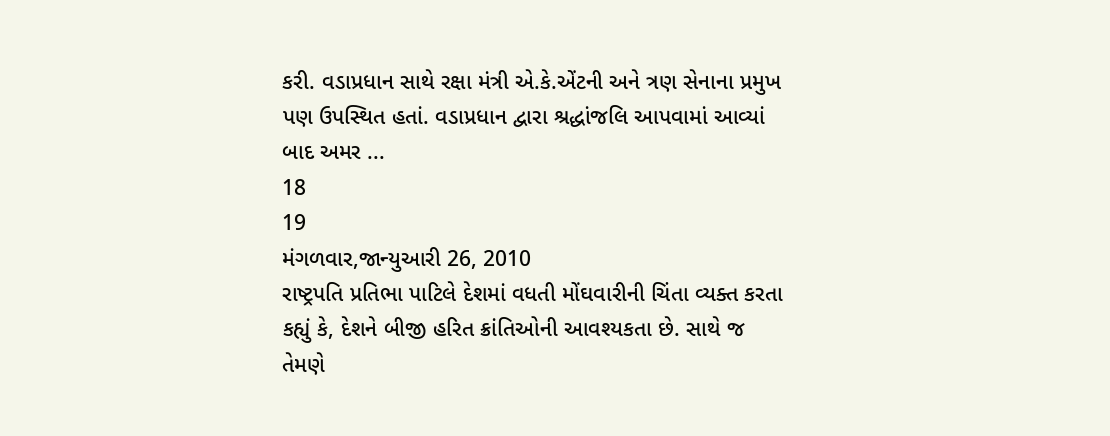કરી. વડાપ્રધાન સાથે રક્ષા મંત્રી એ.કે.એંટની અને ત્રણ સેનાના પ્રમુખ પણ ઉપસ્થિત હતાં. વડાપ્રધાન દ્વારા શ્રદ્ધાંજલિ આપવામાં આવ્યાં બાદ અમર ...
18
19
મંગળવાર,જાન્યુઆરી 26, 2010
રાષ્ટ્રપતિ પ્રતિભા પાટિલે દેશમાં વધતી મોંઘવારીની ચિંતા વ્યક્ત કરતા કહ્યું કે, દેશને બીજી હરિત ક્રાંતિઓની આવશ્યકતા છે. સાથે જ તેમણે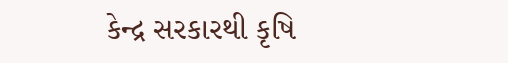કેન્દ્ર સરકારથી કૃષિ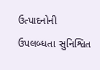ઉત્પાદનોની ઉપલબ્ધતા સુનિશ્વિત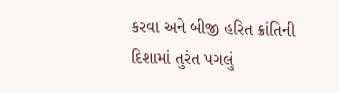કરવા અને બીજી હરિત ક્રાંતિની દિશામાં તુરંત પગલું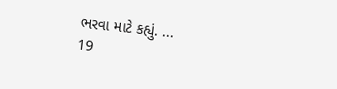ભરવા માટે કહ્યું. ...
19